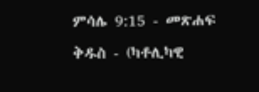ምሳሌ 9:15 - መጽሐፍ ቅዱስ - (ካቶሊካዊ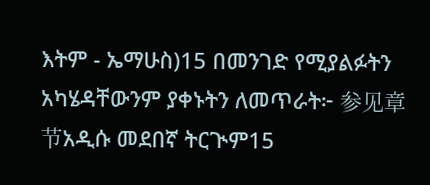እትም - ኤማሁስ)15 በመንገድ የሚያልፉትን አካሄዳቸውንም ያቀኑትን ለመጥራት፦ 参见章节አዲሱ መደበኛ ትርጒም15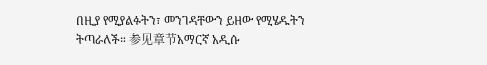በዚያ የሚያልፉትን፣ መንገዳቸውን ይዘው የሚሄዱትን ትጣራለች። 参见章节አማርኛ አዲሱ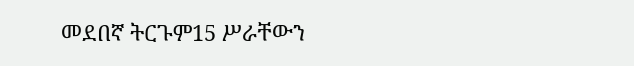መደበኛ ትርጉም15 ሥራቸውን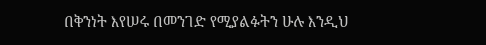በቅንነት እየሠሩ በመንገድ የሚያልፉትን ሁሉ እንዲህ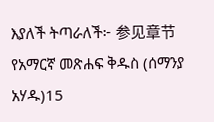እያለች ትጣራለች፦ 参见章节የአማርኛ መጽሐፍ ቅዱስ (ሰማንያ አሃዱ)15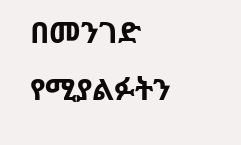በመንገድ የሚያልፉትን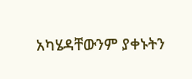አካሄዳቸውንም ያቀኑትን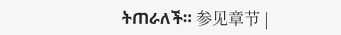ትጠራለች። 参见章节 |